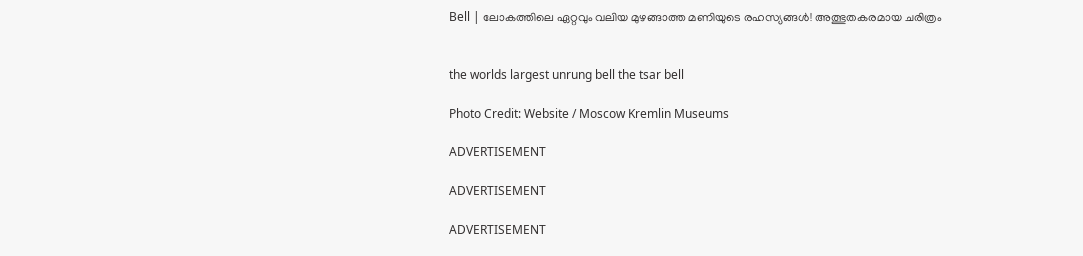Bell | ലോകത്തിലെ ഏറ്റവും വലിയ മുഴങ്ങാത്ത മണിയുടെ രഹസ്യങ്ങൾ! അത്ഭുതകരമായ ചരിത്രം


the worlds largest unrung bell the tsar bell

Photo Credit: Website / Moscow Kremlin Museums

ADVERTISEMENT

ADVERTISEMENT

ADVERTISEMENT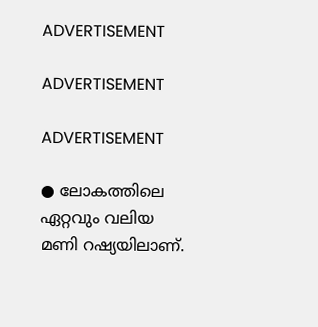ADVERTISEMENT

ADVERTISEMENT

ADVERTISEMENT

● ലോകത്തിലെ ഏറ്റവും വലിയ മണി റഷ്യയിലാണ്.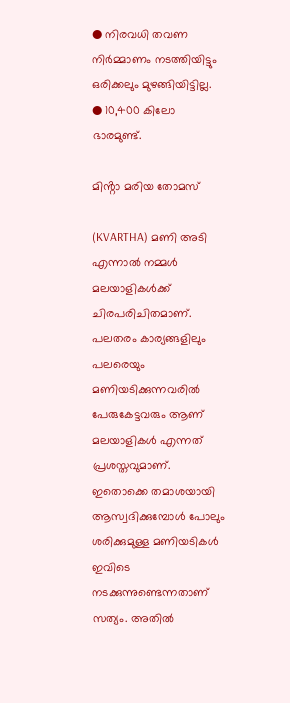● നിരവധി തവണ നിർമ്മാണം നടത്തിയിട്ടും ഒരിക്കലും മുഴങ്ങിയിട്ടില്ല.
● 10,400 കിലോ ഭാരമുണ്ട്.

മിൻ്റാ മരിയ തോമസ്

(KVARTHA) മണി അടി എന്നാൽ നമ്മൾ മലയാളികൾക്ക് ചിരപരിചിതമാണ്. പലതരം കാര്യങ്ങളിലും പലരെയും മണിയടിക്കുന്നവരിൽ പേരുകേട്ടവരും ആണ് മലയാളികൾ എന്നത് പ്രശസ്തവുമാണ്. ഇതൊക്കെ തമാശയായി ആസ്വദിക്കുമ്പോൾ പോലും ശരിക്കുമുള്ള മണിയടികൾ ഇവിടെ നടക്കുന്നുണ്ടെന്നതാണ് സത്യം. അതിൽ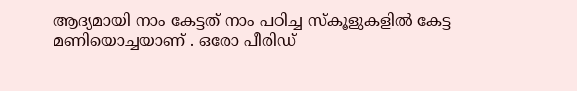ആദ്യമായി നാം കേട്ടത് നാം പഠിച്ച സ്‌കൂളുകളിൽ കേട്ട മണിയൊച്ചയാണ് . ഒരോ പീരിഡ്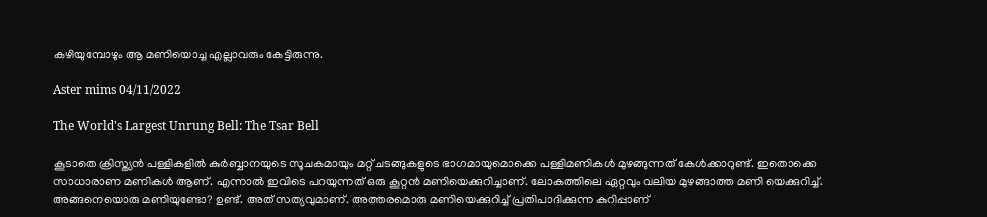കഴിയുമ്പോഴും ആ മണിയൊച്ച എല്ലാവരും കേട്ടിരുന്നു.

Aster mims 04/11/2022

The World's Largest Unrung Bell: The Tsar Bell

കൂടാതെ ക്രിസ്ത്യൻ പള്ളികളിൽ കുർബ്ബാനയുടെ സൂചകമായും മറ്റ് ചടങ്ങുകളുടെ ഭാഗമായുമൊക്കെ പള്ളിമണികൾ മുഴങ്ങുന്നത് കേൾക്കാറുണ്ട്. ഇതൊക്കെ സാധാരാണ മണികൾ ആണ്. എന്നാൽ ഇവിടെ പറയുന്നത് ഒരു കൂറ്റൻ മണിയെക്കുറിച്ചാണ്. ലോകത്തിലെ ഏറ്റവും വലിയ മുഴങ്ങാത്ത മണി യെക്കുറിച്ച്. അങ്ങനെയൊരു മണിയുണ്ടോ? ഉണ്ട്. അത് സത്യവുമാണ്. അത്തരമൊരു മണിയെക്കുറിച്ച് പ്രതിപാദിക്കുന്ന കുറിപ്പാണ്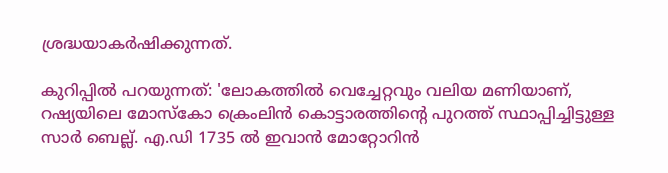ശ്രദ്ധയാകർഷിക്കുന്നത്.

കുറിപ്പിൽ പറയുന്നത്: 'ലോകത്തിൽ വെച്ചേറ്റവും വലിയ മണിയാണ്‌, റഷ്യയിലെ മോസ്കോ ക്രെംലിൻ കൊട്ടാരത്തിന്റെ പുറത്ത് സ്ഥാപ്പിച്ചിട്ടുള്ള സാർ ബെല്ല്. എ.ഡി 1735 ൽ ഇവാൻ മോറ്റോറിൻ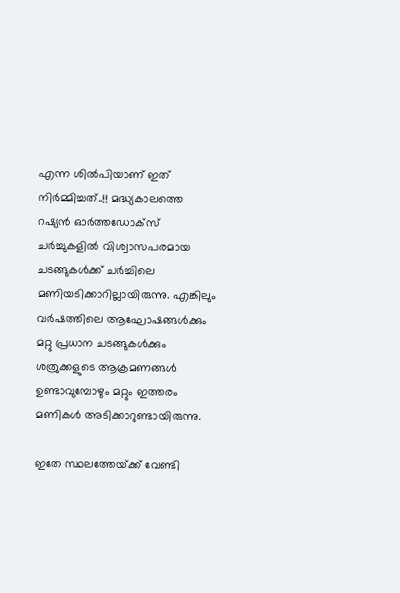എന്ന ശിൽപിയാണ്‌ ഇത്‌ നിർമ്മിച്ചത്‌..!! മദ്ധ്യകാലത്തെ റഷ്യൻ ഓർത്തഡോക്സ്‌ ചർച്ചുകളിൽ വിശ്വാസപരമായ ചടങ്ങുകൾക്ക്‌ ചർച്ചിലെ മണിയടിക്കാറില്ലായിരുന്നു. എങ്കിലും വർഷത്തിലെ ആഘോഷങ്ങൾക്കും മറ്റു പ്രധാന ചടങ്ങുകൾക്കും ശത്രുക്കളുടെ ആക്രമണങ്ങൾ ഉണ്ടാവുമ്പോഴും മറ്റും ഇത്തരം മണികൾ അടിക്കാറുണ്ടായിരുന്നു.

ഇതേ സ്ഥലത്തേയ്‌ക്ക്‌ വേണ്ടി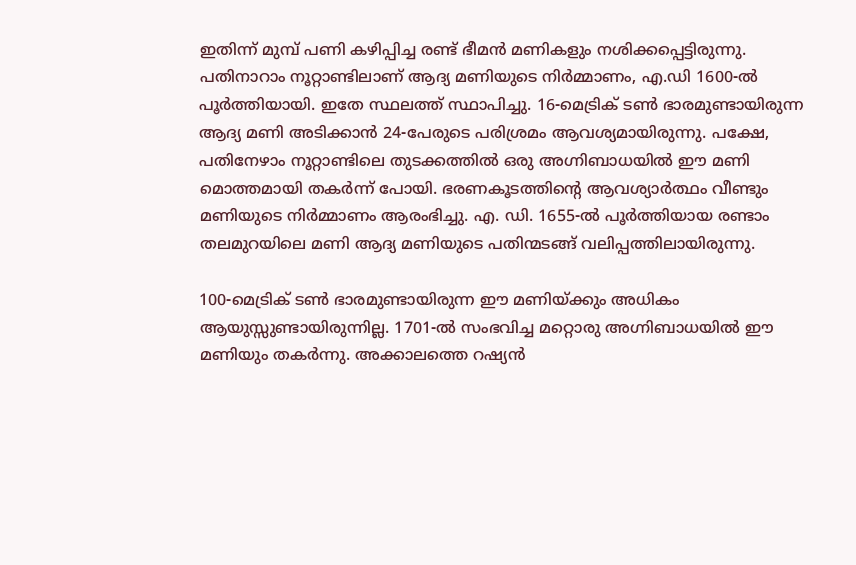ഇതിന്ന് മുമ്പ്‌ പണി കഴിപ്പിച്ച രണ്ട് ഭീമൻ മണികളും നശിക്കപ്പെട്ടിരുന്നു. പതിനാറാം നൂറ്റാണ്ടിലാണ്‌ ആദ്യ മണിയുടെ നിർമ്മാണം, എ.ഡി 1600-ൽ പൂർത്തിയായി. ഇതേ സ്ഥലത്ത്‌ സ്ഥാപിച്ചു. 16-മെട്രിക്‌ ടൺ ഭാരമുണ്ടായിരുന്ന ആദ്യ മണി അടിക്കാൻ 24-പേരുടെ പരിശ്രമം ആവശ്യമായിരുന്നു. പക്ഷേ, പതിനേഴാം നൂറ്റാണ്ടിലെ തുടക്കത്തിൽ ഒരു അഗ്നിബാധയിൽ ഈ മണി മൊത്തമായി തകർന്ന് പോയി. ഭരണകൂടത്തിന്റെ ആവശ്യാർത്ഥം വീണ്ടും മണിയുടെ നിർമ്മാണം ആരംഭിച്ചു. എ. ഡി. 1655-ൽ പൂർത്തിയായ രണ്ടാം തലമുറയിലെ മണി ആദ്യ മണിയുടെ പതിന്മടങ്ങ്‌ വലിപ്പത്തിലായിരുന്നു.

100-മെട്രിക്‌ ടൺ ഭാരമുണ്ടായിരുന്ന ഈ മണിയ്‌ക്കും അധികം ആയുസ്സുണ്ടായിരുന്നില്ല. 1701-ൽ സംഭവിച്ച മറ്റൊരു അഗ്നിബാധയിൽ ഈ മണിയും തകർന്നു. അക്കാലത്തെ റഷ്യൻ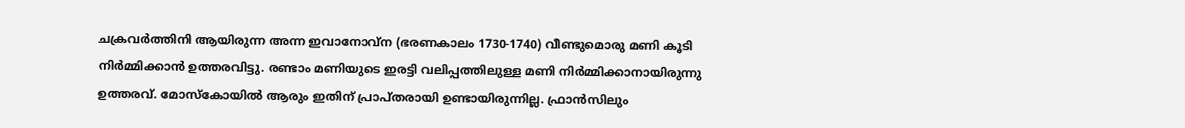ചക്രവർത്തിനി ആയിരുന്ന അന്ന ഇവാനോവ്‌ന (ഭരണകാലം 1730-1740) വീണ്ടുമൊരു മണി കൂടി നിർമ്മിക്കാൻ ഉത്തരവിട്ടു. രണ്ടാം മണിയുടെ ഇരട്ടി വലിപ്പത്തിലുള്ള മണി നിർമ്മിക്കാനായിരുന്നു ഉത്തരവ്. മോസ്കോയിൽ ആരും ഇതിന് പ്രാപ്തരായി ഉണ്ടായിരുന്നില്ല. ഫ്രാൻസിലും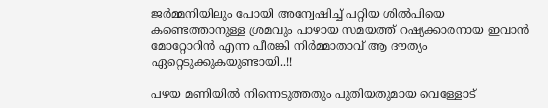ജർമ്മനിയിലും പോയി അന്വേഷിച്ച്‌ പറ്റിയ ശിൽപിയെ കണ്ടെത്താനുള്ള ശ്രമവും പാഴായ സമയത്ത്‌ റഷ്യക്കാരനായ ഇവാൻ മോറ്റോറിൻ എന്ന പീരങ്കി നിർമ്മാതാവ്‌ ആ ദൗത്യം ഏറ്റെടുക്കുകയുണ്ടായി..!!

പഴയ മണിയിൽ നിന്നെടുത്തതും പുതിയതുമായ വെള്ളോട്‌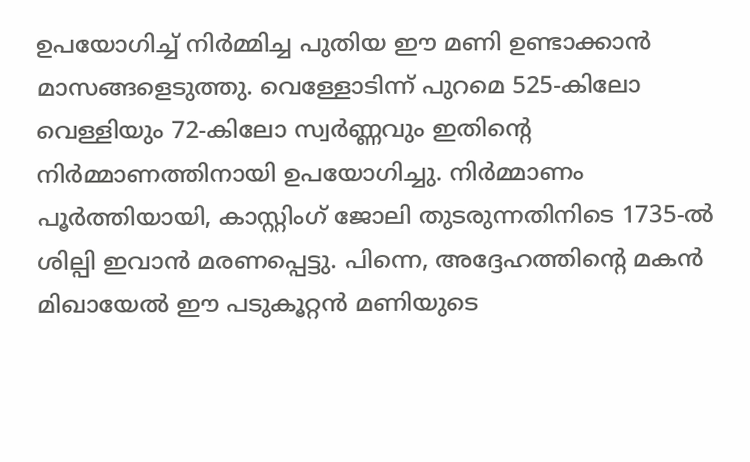ഉപയോഗിച്ച്‌ നിർമ്മിച്ച പുതിയ ഈ മണി ഉണ്ടാക്കാൻ മാസങ്ങളെടുത്തു. വെള്ളോടിന്ന് പുറമെ 525-കിലോ വെള്ളിയും 72-കിലോ സ്വർണ്ണവും ഇതിന്റെ നിർമ്മാണത്തിനായി ഉപയോഗിച്ചു. നിർമ്മാണം പൂർത്തിയായി, കാസ്റ്റിംഗ്‌ ജോലി തുടരുന്നതിനിടെ 1735-ൽ ശില്പി ഇവാൻ മരണപ്പെട്ടു. പിന്നെ, അദ്ദേഹത്തിന്റെ മകൻ മിഖായേൽ ഈ പടുകൂറ്റൻ മണിയുടെ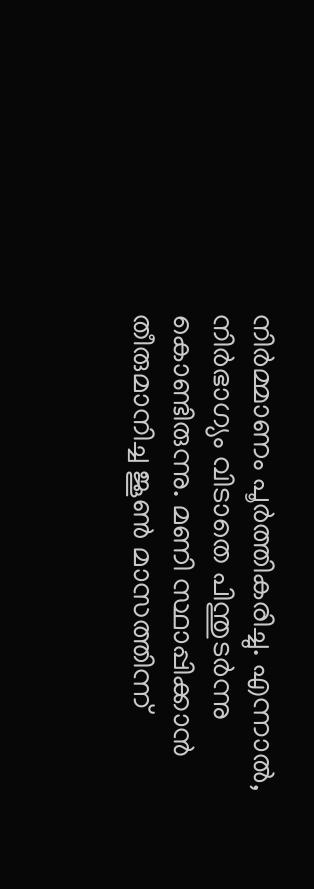നിർമ്മാണം പൂർത്തികരിച്ചു. എന്നാൽ, നിർഭാഗ്യം വിടാതെ പിന്തുടർന്നു കൊണ്ടിരുന്നു. മണി സ്ഥാപ്പിക്കാൻ തീരുമാനിച്ച ജൂൺ മാസത്തിന്ന്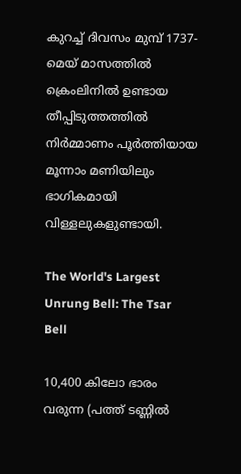കുറച്ച്‌ ദിവസം മുമ്പ്‌ 1737-മെയ്‌ മാസത്തിൽ ക്രെംലിനിൽ ഉണ്ടായ തീപ്പിടുത്തത്തിൽ നിർമ്മാണം പൂർത്തിയായ മൂന്നാം മണിയിലും ഭാഗികമായി വിള്ളലുകളുണ്ടായി.

The World's Largest Unrung Bell: The Tsar Bell

10,400 കിലോ ഭാരം വരുന്ന (പത്ത് ടണ്ണിൽ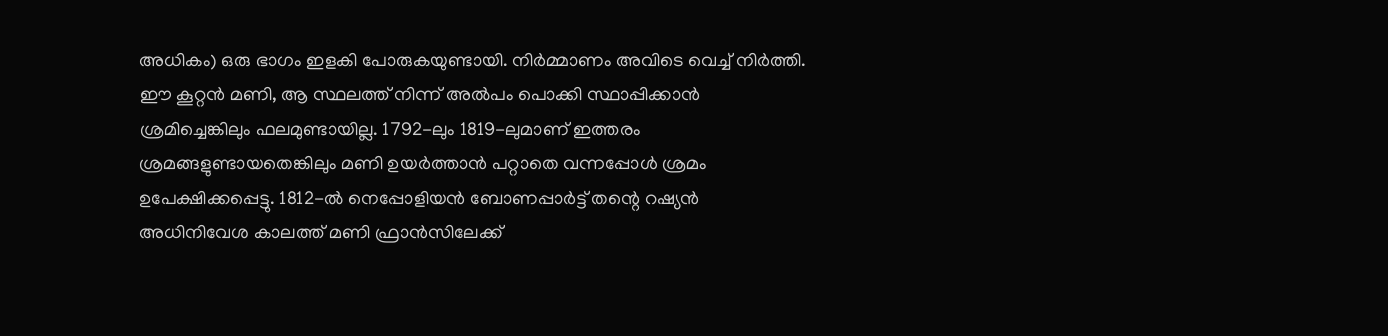അധികം) ഒരു ഭാഗം ഇളകി പോരുകയുണ്ടായി. നിർമ്മാണം അവിടെ വെച്ച്‌ നിർത്തി. ഈ കൂറ്റൻ മണി, ആ സ്ഥലത്ത്‌ നിന്ന് അൽപം പൊക്കി സ്ഥാപ്പിക്കാൻ ശ്രമിച്ചെങ്കിലും ഫലമുണ്ടായില്ല. 1792-ലും 1819-ലുമാണ്‌ ഇത്തരം ശ്രമങ്ങളുണ്ടായതെങ്കിലും മണി ഉയർത്താൻ പറ്റാതെ വന്നപ്പോൾ ശ്രമം ഉപേക്ഷിക്കപ്പെട്ടു. 1812-ൽ നെപ്പോളിയൻ ബോണപ്പാർട്ട്‌ തന്റെ റഷ്യൻ അധിനിവേശ കാലത്ത്‌ മണി ഫ്രാൻസിലേക്ക്‌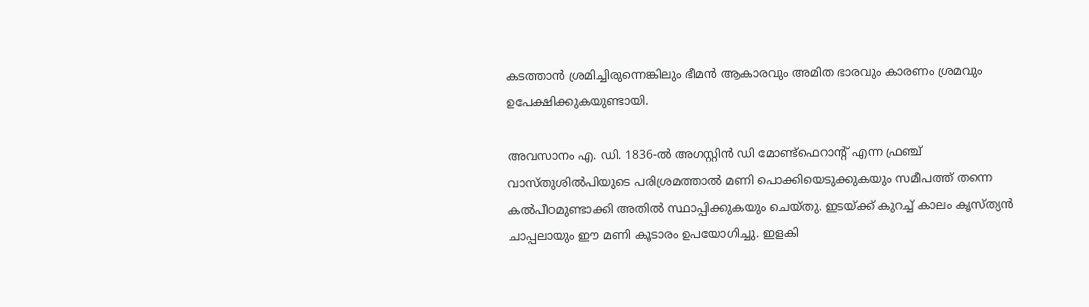കടത്താൻ ശ്രമിച്ചിരുന്നെങ്കിലും ഭീമൻ ആകാരവും അമിത ഭാരവും കാരണം ശ്രമവും ഉപേക്ഷിക്കുകയുണ്ടായി.

അവസാനം എ. ഡി. 1836-ൽ അഗസ്റ്റിൻ ഡി മോണ്ട്‌ഫെറാന്റ്‌ എന്ന ഫ്രഞ്ച്‌ വാസ്തുശിൽപിയുടെ പരിശ്രമത്താൽ മണി പൊക്കിയെടുക്കുകയും സമീപത്ത്‌ തന്നെ കൽപീഠമുണ്ടാക്കി അതിൽ സ്ഥാപ്പിക്കുകയും ചെയ്തു. ഇടയ്‌ക്ക്‌ കുറച്ച്‌ കാലം കൃസ്ത്യൻ ചാപ്പലായും ഈ മണി കൂടാരം ഉപയോഗിച്ചു. ഇളകി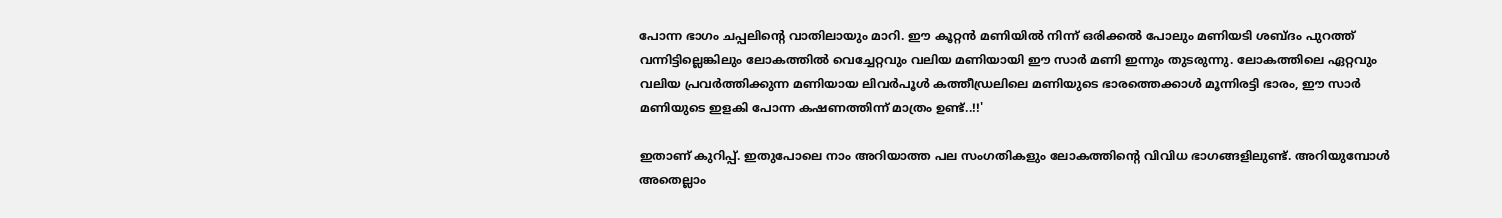പോന്ന ഭാഗം ചപ്പലിന്റെ വാതിലായും മാറി. ഈ കൂറ്റൻ മണിയിൽ നിന്ന് ഒരിക്കൽ പോലും മണിയടി ശബ്ദം പുറത്ത്‌ വന്നിട്ടില്ലെങ്കിലും ലോകത്തിൽ വെച്ചേറ്റവും വലിയ മണിയായി ഈ സാർ മണി ഇന്നും തുടരുന്നു. ലോകത്തിലെ ഏറ്റവും വലിയ പ്രവർത്തിക്കുന്ന മണിയായ ലിവർപൂൾ കത്തീഡ്രലിലെ മണിയുടെ ഭാരത്തെക്കാൾ മൂന്നിരട്ടി ഭാരം, ഈ സാർ മണിയുടെ ഇളകി പോന്ന കഷണത്തിന്ന് മാത്രം ഉണ്ട്..!!'

ഇതാണ് കുറിപ്പ്. ഇതുപോലെ നാം അറിയാത്ത പല സംഗതികളും ലോകത്തിൻ്റെ വിവിധ ഭാഗങ്ങളിലുണ്ട്. അറിയുമ്പോൾ അതെല്ലാം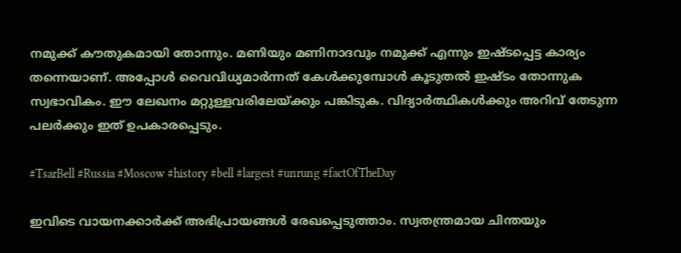നമുക്ക് കൗതുകമായി തോന്നും. മണിയും മണിനാദവും നമുക്ക് എന്നും ഇഷ്ടപ്പെട്ട കാര്യം തന്നെയാണ്. അപ്പോൾ വൈവിധ്യമാർന്നത് കേൾക്കുമ്പോൾ കൂടുതൽ ഇഷ്ടം തോന്നുക സ്വഭാവികം. ഈ ലേഖനം മറ്റുള്ളവരിലേയ്ക്കും പങ്കിടുക. വിദ്യാർത്ഥികൾക്കും അറിവ് തേടുന്ന പലർക്കും ഇത് ഉപകാരപ്പെടും.

#TsarBell #Russia #Moscow #history #bell #largest #unrung #factOfTheDay

ഇവിടെ വായനക്കാർക്ക് അഭിപ്രായങ്ങൾ രേഖപ്പെടുത്താം. സ്വതന്ത്രമായ ചിന്തയും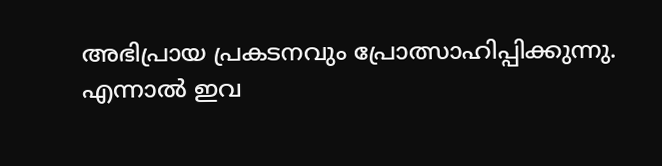അഭിപ്രായ പ്രകടനവും പ്രോത്സാഹിപ്പിക്കുന്നു. എന്നാൽ ഇവ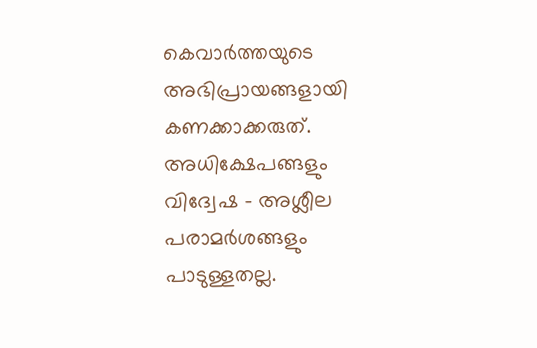കെവാർത്തയുടെ അഭിപ്രായങ്ങളായി കണക്കാക്കരുത്. അധിക്ഷേപങ്ങളും വിദ്വേഷ - അശ്ലീല പരാമർശങ്ങളും പാടുള്ളതല്ല.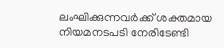ലംഘിക്കുന്നവർക്ക് ശക്തമായ നിയമനടപടി നേരിടേണ്ടി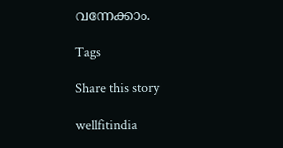വന്നേക്കാം.

Tags

Share this story

wellfitindia